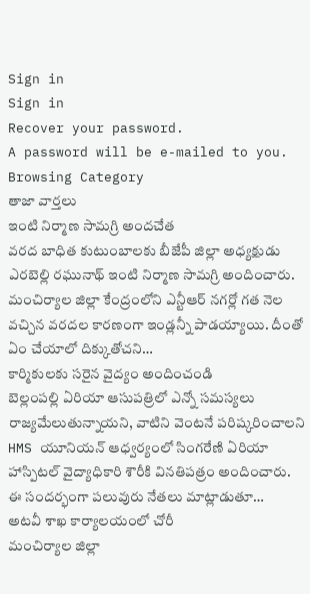Sign in
Sign in
Recover your password.
A password will be e-mailed to you.
Browsing Category
తాజా వార్తలు
ఇంటి నిర్మాణ సామగ్రి అందచేత
వరద బాధిత కుటుంబాలకు బీజేపీ జిల్లా అధ్యక్షుడు ఎరబెల్లి రఘునాథ్ ఇంటి నిర్మాణ సామగ్రి అందించారు. మంచిర్యాల జిల్లా కేంద్రంలోని ఎన్టీఆర్ నగర్లో గత నెల వచ్చిన వరదల కారణంగా ఇండ్లన్నీ పాడయ్యాయి. దీంతో ఏం చేయాలో దిక్కుతోచని…
కార్మికులకు సరైన వైద్యం అందించండి
బెల్లంపల్లి ఏరియా ఆసుపత్రిలో ఎన్నో సమస్యలు రాజ్యమేలుతున్నాయని, వాటిని వెంటనే పరిష్కరించాలని HMS యూనియన్ ఆధ్వర్యంలో సింగరేణి ఏరియా హాస్పిటల్ వైద్యాధికారి శౌరీకి వినతిపత్రం అందించారు. ఈ సందర్భంగా పలువురు నేతలు మాట్లాడుతూ…
అటవీ శాఖ కార్యాలయంలో చోరీ
మంచిర్యాల జిల్లా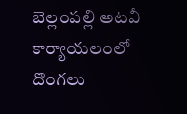బెల్లంపల్లి అటవీ కార్యాయలంలో దొంగలు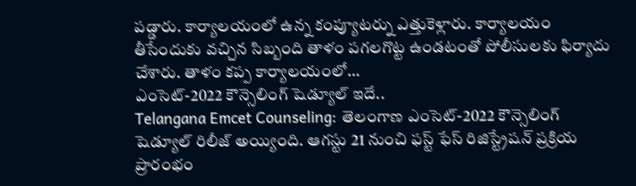పడ్డారు. కార్యాలయంలో ఉన్న కంప్యూటర్ను ఎత్తుకెళ్లారు. కార్యాలయం తీసేందుకు వచ్చిన సిబ్బంది తాళం పగలగొట్ట ఉండటంతో పోలీసులకు ఫిర్యాదు చేశారు. తాళం కప్ప కార్యాలయంలో…
ఎంసెట్-2022 కౌన్సెలింగ్ షెడ్యూల్ ఇదే..
Telangana Emcet Counseling: తెలంగాణ ఎంసెట్-2022 కౌన్సెలింగ్ షెడ్యూల్ రిలీజ్ అయ్యింది. ఆగస్టు 21 నుంచి ఫస్ట్ ఫేస్ రిజిస్ట్రేషన్ ప్రక్రియ ప్రారంభం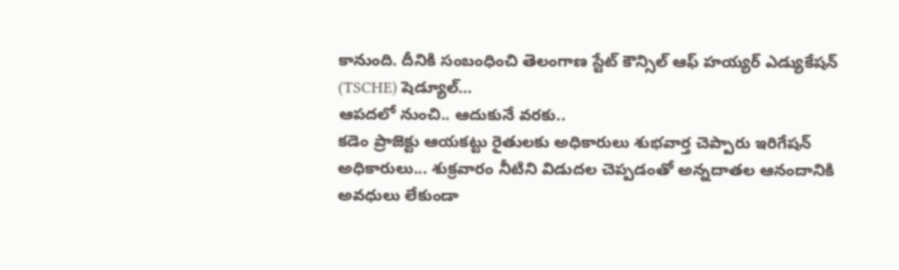కానుంది. దీనికి సంబంధించి తెలంగాణ స్టేట్ కౌన్సిల్ ఆఫ్ హయ్యర్ ఎడ్యుకేషన్ (TSCHE) షెడ్యూల్…
ఆపదలో నుంచి.. ఆదుకునే వరకు..
కడెం ప్రాజెక్టు ఆయకట్టు రైతులకు అధికారులు శుభవార్త చెప్పారు ఇరిగేషన్ అధికారులు... శుక్రవారం నీటిని విడుదల చెప్పడంతో అన్నదాతల ఆనందానికి అవధులు లేకుండా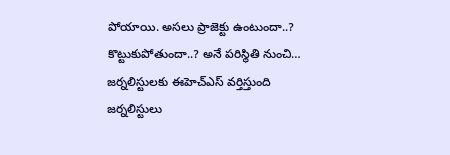పోయాయి. అసలు ప్రాజెక్టు ఉంటుందా..? కొట్టుకుపోతుందా..? అనే పరిస్థితి నుంచి…
జర్నలిస్టులకు ఈహెచ్ఎస్ వర్తిస్తుంది
జర్నలిస్టులు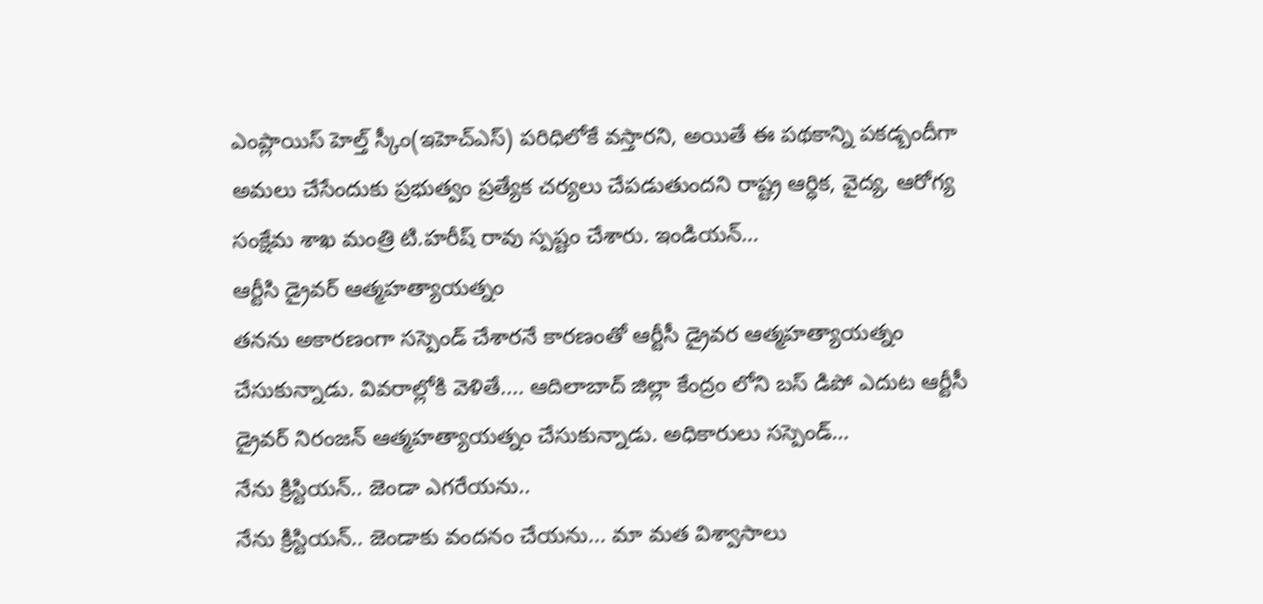ఎంప్లాయిస్ హెల్త్ స్కీం(ఇహెచ్ఎస్) పరిధిలోకే వస్తారని, అయితే ఈ పథకాన్ని పకడ్బందీగా అమలు చేసేందుకు ప్రభుత్వం ప్రత్యేక చర్యలు చేపడుతుందని రాష్ట్ర ఆర్ధిక, వైద్య, ఆరోగ్య సంక్షేమ శాఖ మంత్రి టి.హరీష్ రావు స్పష్టం చేశారు. ఇండియన్…
ఆర్టీసి డ్రైవర్ ఆత్మహత్యాయత్నం
తనను అకారణంగా సస్పెండ్ చేశారనే కారణంతో ఆర్టీసీ డ్రైవర ఆత్మహత్యాయత్నం చేసుకున్నాడు. వివరాల్లోకి వెళితే.... ఆదిలాబాద్ జిల్లా కేంద్రం లోని బస్ డిపో ఎదుట ఆర్టీసీ డ్రైవర్ నిరంజన్ ఆత్మహత్యాయత్నం చేసుకున్నాడు. అధికారులు సస్పెండ్…
నేను క్రిస్టియన్.. జెండా ఎగరేయను..
నేను క్రిస్టియన్.. జెండాకు వందనం చేయను... మా మత విశ్వాసాలు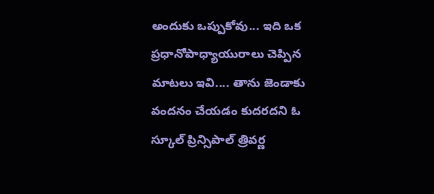అందుకు ఒప్పుకోవు... ఇది ఒక ప్రధానోపాధ్యాయురాలు చెప్పిన మాటలు ఇవి.... తాను జెండాకు వందనం చేయడం కుదరదని ఓ స్కూల్ ప్రిన్సిపాల్ త్రివర్ణ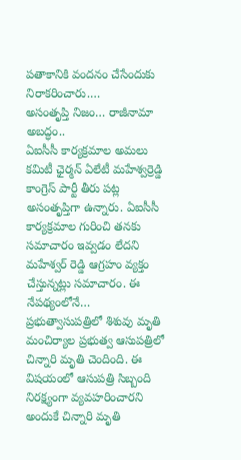పతాకానికి వందనం చేసేందుకు నిరాకరించారు.…
అసంతృప్తి నిజం… రాజీనామా అబద్ధం..
ఏఐసీసీ కార్యక్రమాల అమలు కమిటీ ఛైర్మన్ ఏలేటీ మహేశ్వర్రెడ్డి కాంగ్రెస్ పార్టీ తీరు పట్ల అసంతృప్తిగా ఉన్నారు. ఏఐసీసీ కార్యక్రమాల గురించి తనకు సమాచారం ఇవ్వడం లేదని మహేశ్వర్ రెడ్డి ఆగ్రహం వ్యక్తం చేస్తున్నట్లు సమాచారం. ఈ నేపథ్యంలోనే…
ప్రభుత్వాసుపత్రిలో శిశువు మృతి
మంచిర్యాల ప్రభుత్వ ఆసుపత్రిలో చిన్నారి మృతి చెందింది. ఈ విషయంలో ఆసుపత్రి సిబ్బంది నిరక్ష్యంగా వ్యవహరించారని అందుకే చిన్నారి మృతి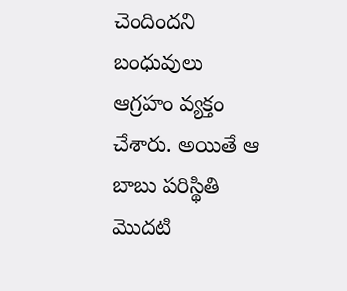చెందిందని బంధువులు ఆగ్రహం వ్యక్తం చేశారు. అయితే ఆ బాబు పరిస్థితి మొదటి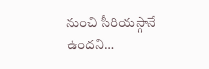నుంచి సీరియస్గానే ఉందని…